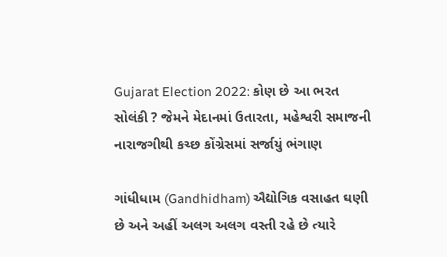Gujarat Election 2022: કોણ છે આ ભરત સોલંકી ? જેમને મેદાનમાં ઉતારતા, મહેશ્વરી સમાજની નારાજગીથી કચ્છ કોંગ્રેસમાં સર્જાયું ભંગાણ

ગાંધીધામ (Gandhidham) ઐદ્યોગિક વસાહત ઘણી છે અને અહીં અલગ અલગ વસ્તી રહે છે ત્યારે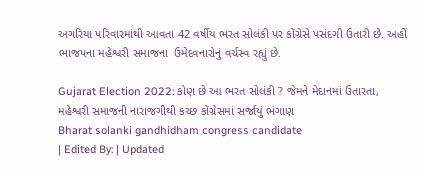અગરિયા પરિવારમાંથી આવતા 42 વર્ષીય ભરત સોલંકી પર કોંગ્રેસે પસંદગી ઉતારી છે. અહીં ભાજપના મહેશ્વરી સમાજના  ઉમેદવનારોનું વર્ચસ્વ રહ્યું છે.

Gujarat Election 2022: કોણ છે આ ભરત સોલંકી ? જેમને મેદાનમાં ઉતારતા, મહેશ્વરી સમાજની નારાજગીથી કચ્છ કોંગ્રેસમાં સર્જાયું ભંગાણ
Bharat solanki gandhidham congress candidate
| Edited By: | Updated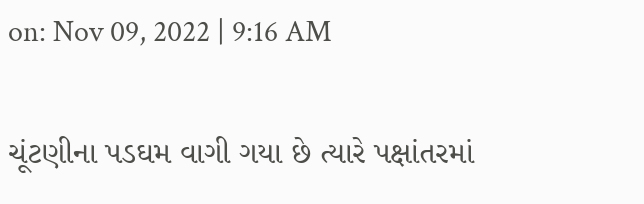on: Nov 09, 2022 | 9:16 AM

ચૂંટણીના પડઘમ વાગી ગયા છે ત્યારે પક્ષાંતરમાં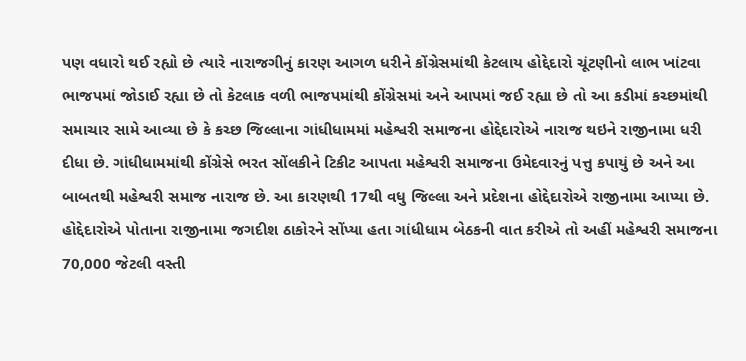પણ વધારો થઈ રહ્યો છે ત્યારે નારાજગીનું કારણ આગળ ધરીને કોંગ્રેસમાંથી કેટલાય હોદ્દેદારો ચૂંટણીનો લાભ ખાંટવા ભાજપમાં જોડાઈ રહ્યા છે તો કેટલાક વળી ભાજપમાંથી કોંગ્રેસમાં અને આપમાં જઈ રહ્યા છે તો આ કડીમાં કચ્છમાંથી સમાચાર સામે આવ્યા છે કે કચ્છ જિલ્લાના ગાંધીધામમાં મહેશ્વરી સમાજના હોદ્દેદારોએ નારાજ થઇને રાજીનામા ધરી દીધા છે. ગાંધીધામમાંથી કોંગ્રેસે ભરત સોંલકીને ટિકીટ આપતા મહેશ્વરી સમાજના ઉમેદવારનું પત્તુ કપાયું છે અને આ બાબતથી મહેશ્વરી સમાજ નારાજ છે. આ કારણથી 17થી વધુ જિલ્લા અને પ્રદેશના હોદ્દેદારોએ રાજીનામા આપ્યા છે. હોદ્દેદારોએ પોતાના રાજીનામા જગદીશ ઠાકોરને સોંપ્યા હતા ગાંધીધામ બેઠકની વાત કરીએ તો અહીં મહેશ્વરી સમાજના 70,000 જેટલી વસ્તી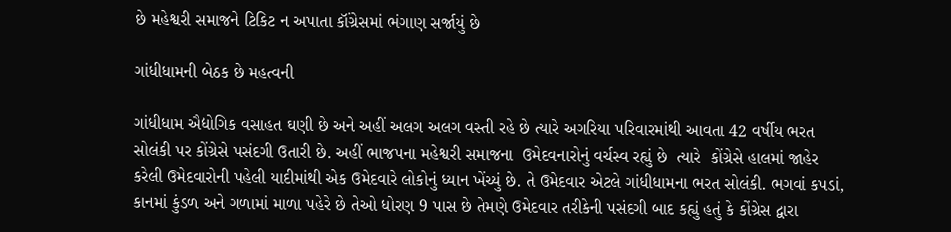છે મહેશ્વરી સમાજને ટિકિટ ન અપાતા કૉંગ્રેસમાં ભંગાણ સર્જાયું છે

ગાંધીધામની બેઠક છે મહત્વની

ગાંધીધામ ઐદ્યોગિક વસાહત ઘણી છે અને અહીં અલગ અલગ વસ્તી રહે છે ત્યારે અગરિયા પરિવારમાંથી આવતા 42 વર્ષીય ભરત સોલંકી પર કોંગ્રેસે પસંદગી ઉતારી છે. અહીં ભાજપના મહેશ્વરી સમાજના  ઉમેદવનારોનું વર્ચસ્વ રહ્યું છે  ત્યારે  કોંગ્રેસે હાલમાં જાહેર કરેલી ઉમેદવારોની પહેલી યાદીમાંથી એક ઉમેદવારે લોકોનું ધ્યાન ખેંચ્યું છે. તે ઉમેદવાર એટલે ગાંધીધામના ભરત સોલંકી. ભગવાં કપડાં, કાનમાં કુંડળ અને ગળામાં માળા પહેરે છે તેઓ ધોરણ 9 પાસ છે તેમણે ઉમેદવાર તરીકેની પસંદગી બાદ કહ્યું હતું કે કોંગ્રેસ દ્વારા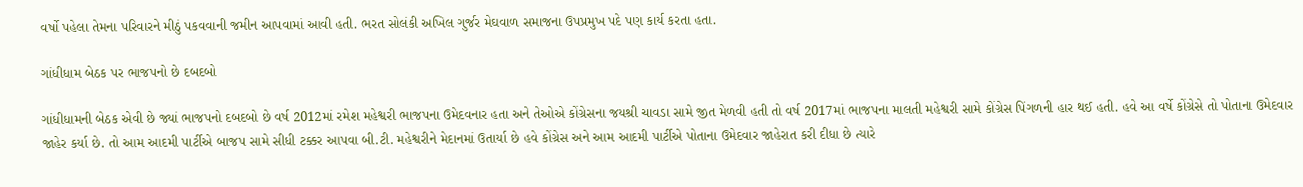વર્ષો પહેલા તેમના પરિવારને મીઠું પકવવાની જમીન આપવામાં આવી હતી. ભરત સોલંકી અખિલ ગુર્જર મેઘવાળ સમાજના ઉપપ્રમુખ પદે પણ કાર્ય કરતા હતા.

ગાંધીધામ બેઠક પર ભાજપનો છે દબદબો

ગાંધીધામની બેઠક એવી છે જ્યાં ભાજપનો દબદબો છે વર્ષ 2012માં રમેશ મહેશ્વરી ભાજપના ઉમેદવનાર હતા અને તેઓએ કોંગ્રેસના જયશ્રી ચાવડા સામે જીત મેળવી હતી તો વર્ષ 2017માં ભાજપના માલતી મહેશ્વરી સામે કોંગ્રેસ પિંગળની હાર થઈ હતી. હવે આ વર્ષે કોંગ્રેસે તો પોતાના ઉમેદવાર જાહેર કર્યા છે. તો આમ આદમી પાર્ટીએ બાજપ સામે સીધી ટક્કર આપવા બી.ટી. મહેશ્વરીને મેદાનમાં ઉતાર્યા છે હવે કોંગ્રેસ અને આમ આદમી પાર્ટીએ પોતાના ઉમેદવાર જાહેરાત કરી દીધા છે ત્યારે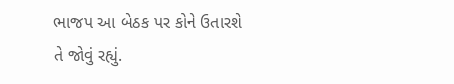ભાજપ આ બેઠક પર કોને ઉતારશે તે જોવું રહ્યું.